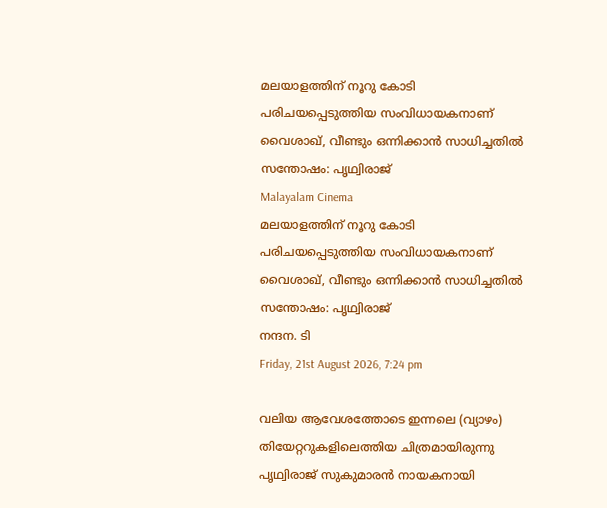മലയാളത്തിന് നൂറു കോടി പരിചയപ്പെടുത്തിയ സംവിധായകനാണ് വൈശാഖ്, വീണ്ടും ഒന്നിക്കാൻ സാധിച്ചതിൽ സന്തോഷം: പൃഥ്വിരാജ്
Malayalam Cinema
മലയാളത്തിന് നൂറു കോടി പരിചയപ്പെടുത്തിയ സംവിധായകനാണ് വൈശാഖ്, വീണ്ടും ഒന്നിക്കാൻ സാധിച്ചതിൽ സന്തോഷം: പൃഥ്വിരാജ്
നന്ദന. ടി
Friday, 21st August 2026, 7:24 pm

വലിയ ആവേശത്തോടെ ഇന്നലെ (വ്യാഴം) തിയേറ്ററുകളിലെത്തിയ ചിത്രമായിരുന്നു പൃഥ്വിരാജ് സുകുമാരന്‍ നായകനായി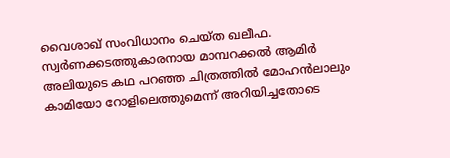വൈശാഖ് സംവിധാനം ചെയ്ത ഖലീഫ. സ്വര്‍ണക്കടത്തുകാരനായ മാമ്പറക്കല്‍ ആമിര്‍ അലിയുടെ കഥ പറഞ്ഞ ചിത്രത്തില്‍ മോഹന്‍ലാലും കാമിയോ റോളിലെത്തുമെന്ന് അറിയിച്ചതോടെ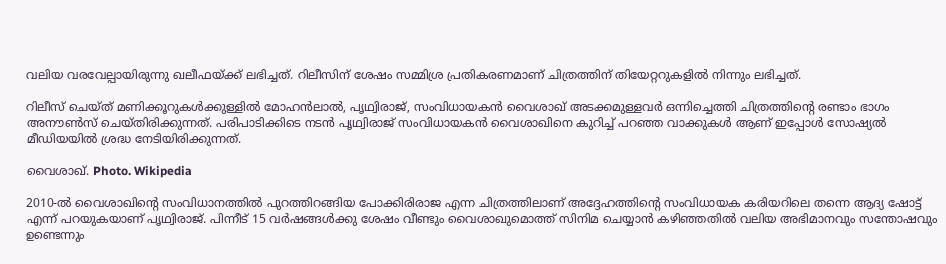വലിയ വരവേല്പായിരുന്നു ഖലീഫയ്ക്ക് ലഭിച്ചത്. റിലീസിന് ശേഷം സമ്മിശ്ര പ്രതികരണമാണ് ചിത്രത്തിന് തിയേറ്ററുകളില്‍ നിന്നും ലഭിച്ചത്.

റിലീസ് ചെയ്ത് മണിക്കൂറുകള്‍ക്കുള്ളില്‍ മോഹന്‍ലാല്‍, പൃഥ്വിരാജ്, സംവിധായകന്‍ വൈശാഖ് അടക്കമുള്ളവര്‍ ഒന്നിച്ചെത്തി ചിത്രത്തിന്റെ രണ്ടാം ഭാഗം അനൗണ്‍സ് ചെയ്തിരിക്കുന്നത്. പരിപാടിക്കിടെ നടൻ പൃഥ്വിരാജ് സംവിധായകൻ വൈശാഖിനെ കുറിച്ച് പറഞ്ഞ വാക്കുകൾ ആണ് ഇപ്പോൾ സോഷ്യൽ മീഡിയയിൽ ശ്രദ്ധ നേടിയിരിക്കുന്നത്.

വൈശാഖ്. Photo. Wikipedia

2010-ൽ വൈശാഖിന്റെ സംവിധാനത്തിൽ പുറത്തിറങ്ങിയ പോക്കിരിരാജ എന്ന ചിത്രത്തിലാണ് അദ്ദേഹത്തിന്റെ സംവിധായക കരിയറിലെ തന്നെ ആദ്യ ഷോട്ട് എന്ന് പറയുകയാണ് പൃഥ്വിരാജ്. പിന്നീട് 15 വർഷങ്ങൾക്കു ശേഷം വീണ്ടും വൈശാഖുമൊത്ത് സിനിമ ചെയ്യാൻ കഴിഞ്ഞതിൽ വലിയ അഭിമാനവും സന്തോഷവും ഉണ്ടെന്നും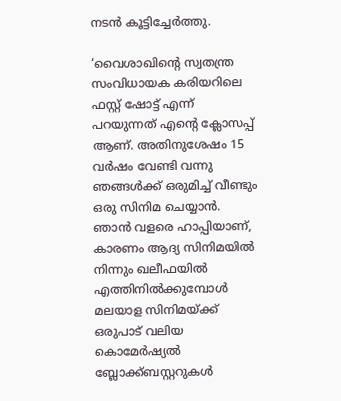നടൻ കൂട്ടിച്ചേർത്തു.

‘വൈശാഖിന്റെ സ്വതന്ത്ര സംവിധായക കരിയറിലെ ഫസ്റ്റ് ഷോട്ട് എന്ന് പറയുന്നത് എന്റെ ക്ലോസപ്പ് ആണ്. അതിനുശേഷം 15 വർഷം വേണ്ടി വന്നു ഞങ്ങൾക്ക് ഒരുമിച്ച് വീണ്ടും ഒരു സിനിമ ചെയ്യാൻ. ഞാൻ വളരെ ഹാപ്പിയാണ്, കാരണം ആദ്യ സിനിമയിൽ നിന്നും ഖലീഫയിൽ എത്തിനിൽക്കുമ്പോൾ മലയാള സിനിമയ്ക്ക് ഒരുപാട് വലിയ കൊമേർഷ്യൽ ബ്ലോക്ക്ബസ്റ്ററുകൾ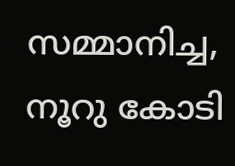സമ്മാനിച്ച, നൂറു കോടി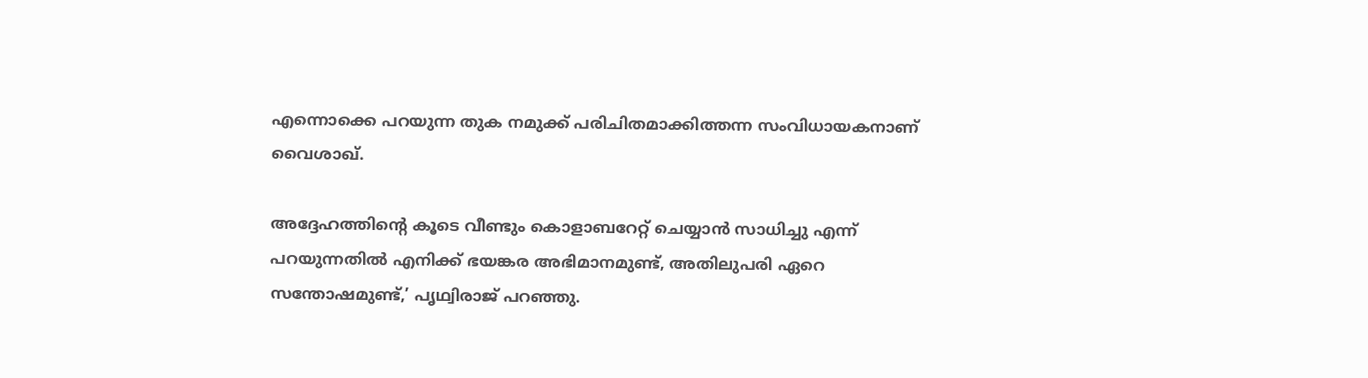എന്നൊക്കെ പറയുന്ന തുക നമുക്ക് പരിചിതമാക്കിത്തന്ന സംവിധായകനാണ് വൈശാഖ്.

അദ്ദേഹത്തിന്റെ കൂടെ വീണ്ടും കൊളാബറേറ്റ് ചെയ്യാൻ സാധിച്ചു എന്ന് പറയുന്നതിൽ എനിക്ക് ഭയങ്കര അഭിമാനമുണ്ട്, അതിലുപരി ഏറെ സന്തോഷമുണ്ട്,’ പൃഥ്വിരാജ് പറഞ്ഞു.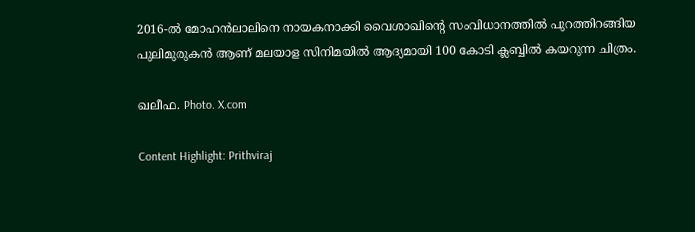2016-ൽ മോഹൻലാലിനെ നായകനാക്കി വൈശാഖിന്റെ സംവിധാനത്തിൽ പുറത്തിറങ്ങിയ പുലിമുരുകൻ ആണ് മലയാള സിനിമയിൽ ആദ്യമായി 100 കോടി ക്ലബ്ബിൽ കയറുന്ന ചിത്രം.

ഖലീഫ. Photo. X.com

Content Highlight: Prithviraj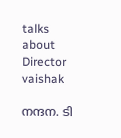talks about Director vaishak

നന്ദന. ടി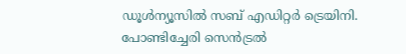ഡൂള്‍ന്യൂസില്‍ സബ് എഡിറ്റര്‍ ട്രെയിനി. പോണ്ടിച്ചേരി സെന്‍ട്രല്‍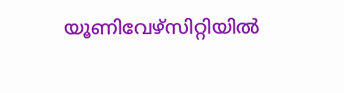യൂണിവേഴ്‌സിറ്റിയില്‍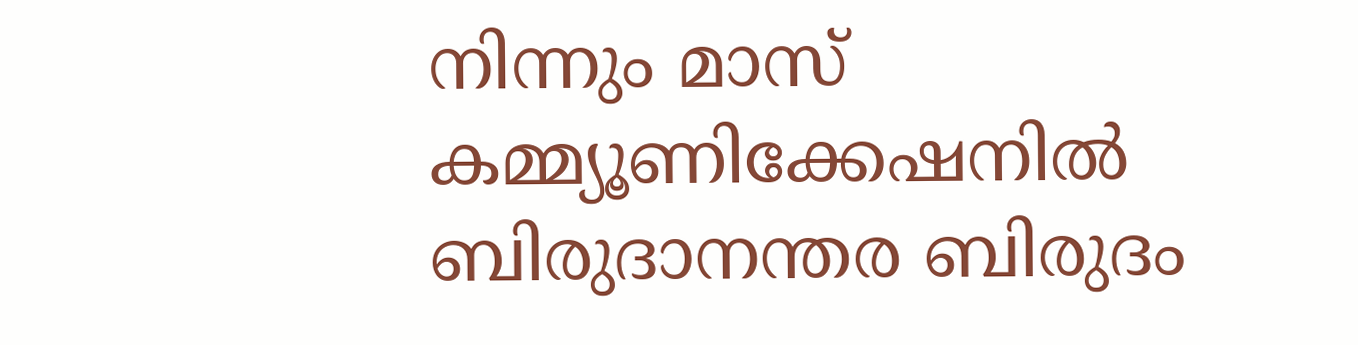നിന്നും മാസ് കമ്മ്യൂണിക്കേഷനില്‍ ബിരുദാനന്തര ബിരുദം